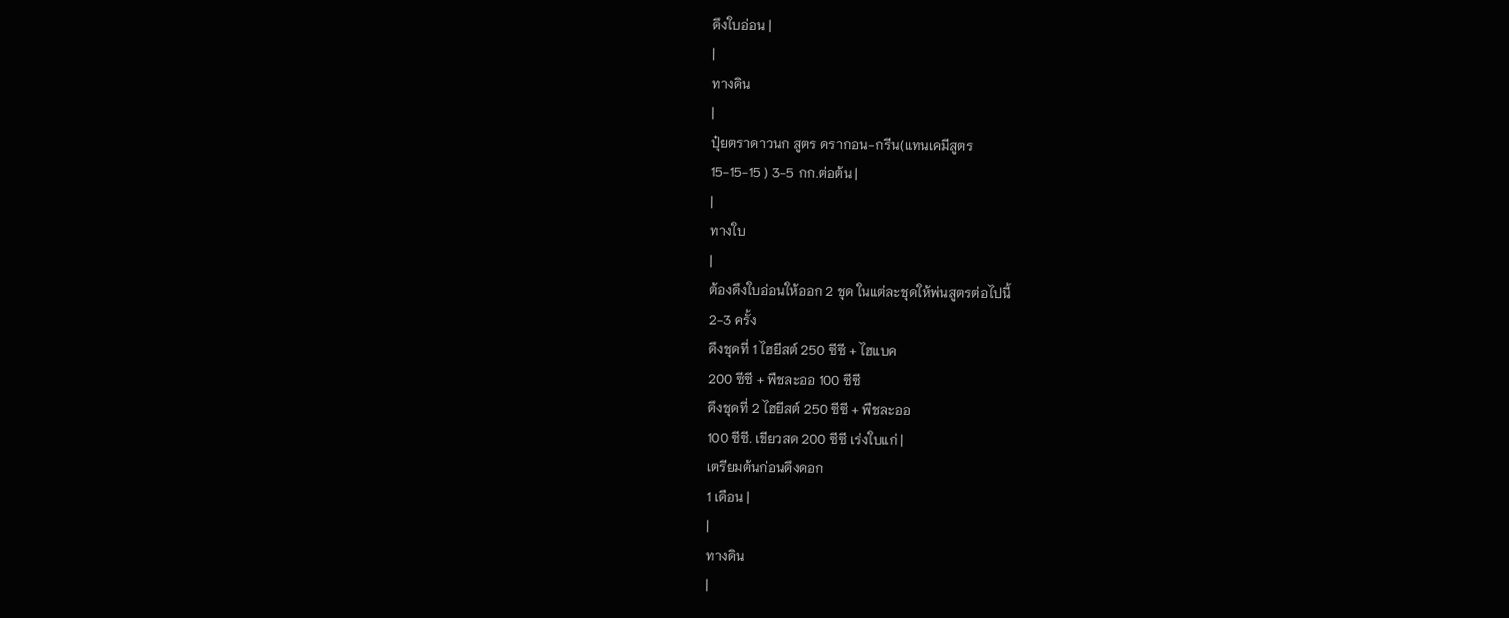ดึงใบอ่อน |
|
ทางดิน
|
ปุ๋ยตราดาวนก สูตร ดรากอน-กรีน(แทนเคมีสูตร
15-15-15 ) 3-5 กก.ต่อต้น |
|
ทางใบ
|
ต้องดึงใบอ่อนให้ออก 2 ชุด ในแต่ละชุดให้พ่นสูตรต่อไปนี้
2-3 ครั้ง
ดึงชุดที่ 1 ไฮยีสต์ 250 ซีซี + ไฮแบค
200 ซีซี + พืชละออ 100 ซีซี
ดึงชุดที่ 2 ไฮยีสต์ 250 ซีซี + พืชละออ
100 ซีซี. เขียวสด 200 ซีซี เร่งใบแก่ |
เตรียมต้นก่อนดึงดอก
1 เดือน |
|
ทางดิน
|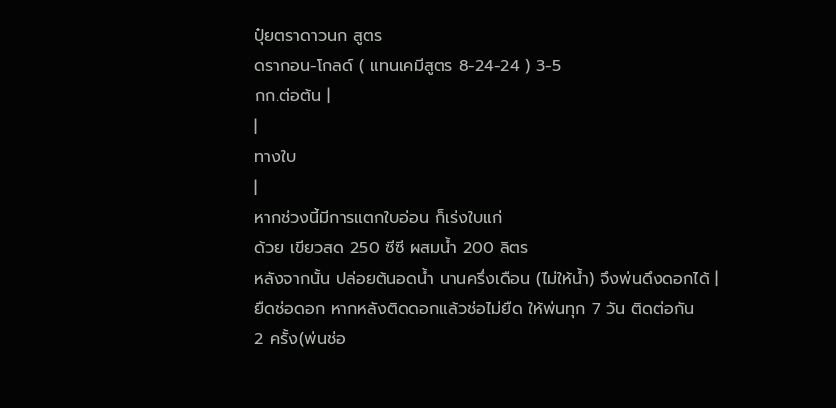ปุ๋ยตราดาวนก สูตร
ดรากอน-โกลด์ ( แทนเคมีสูตร 8-24-24 ) 3-5
กก.ต่อต้น |
|
ทางใบ
|
หากช่วงนี้มีการแตกใบอ่อน ก็เร่งใบแก่
ด้วย เขียวสด 250 ซีซี ผสมน้ำ 200 ลิตร
หลังจากนั้น ปล่อยต้นอดน้ำ นานครึ่งเดือน (ไม่ให้น้ำ) จึงพ่นดึงดอกได้ |
ยืดช่อดอก หากหลังติดดอกแล้วช่อไม่ยืด ให้พ่นทุก 7 วัน ติดต่อกัน
2 ครั้ง(พ่นช่อ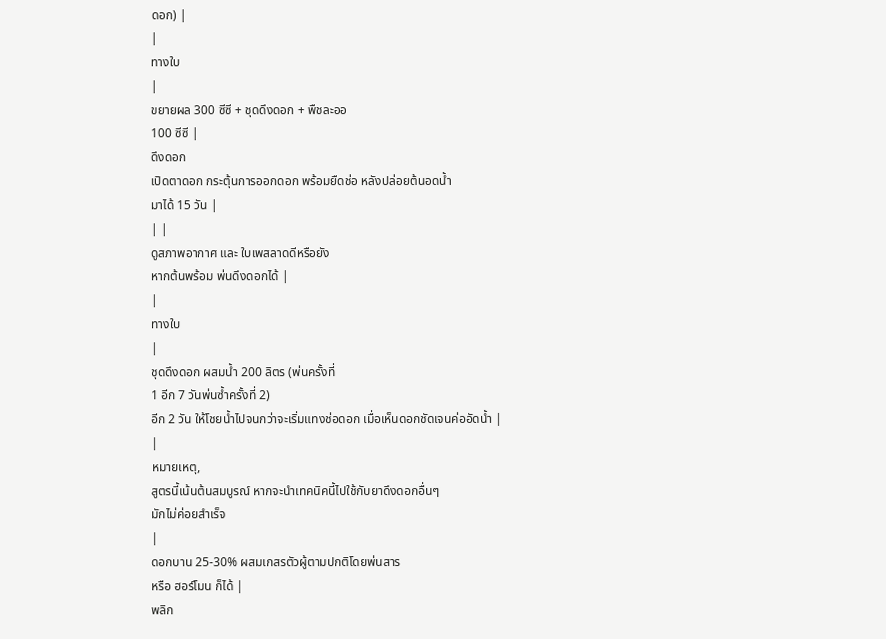ดอก) |
|
ทางใบ
|
ขยายผล 300 ซีซี + ชุดดึงดอก + พืชละออ
100 ซีซี |
ดึงดอก
เปิดตาดอก กระตุ้นการออกดอก พร้อมยืดช่อ หลังปล่อยต้นอดน้ำ
มาได้ 15 วัน |
| |
ดูสภาพอากาศ และ ใบเพสลาดดีหรือยัง
หากต้นพร้อม พ่นดึงดอกได้ |
|
ทางใบ
|
ชุดดึงดอก ผสมน้ำ 200 ลิตร (พ่นครั้งที่
1 อีก 7 วันพ่นซ้ำครั้งที่ 2)
อีก 2 วัน ให้โชยน้ำไปจนกว่าจะเริ่มแทงช่อดอก เมื่อเห็นดอกชัดเจนค่ออัดน้ำ |
|
หมายเหตุ,
สูตรนี้เน้นต้นสมบูรณ์ หากจะนำเทคนิคนี้ไปใช้กับยาดึงดอกอื่นๆ
มักไม่ค่อยสำเร็จ
|
ดอกบาน 25-30% ผสมเกสรตัวผู้ตามปกติโดยพ่นสาร
หรือ ฮอร์โมน ก็ได้ |
พลิก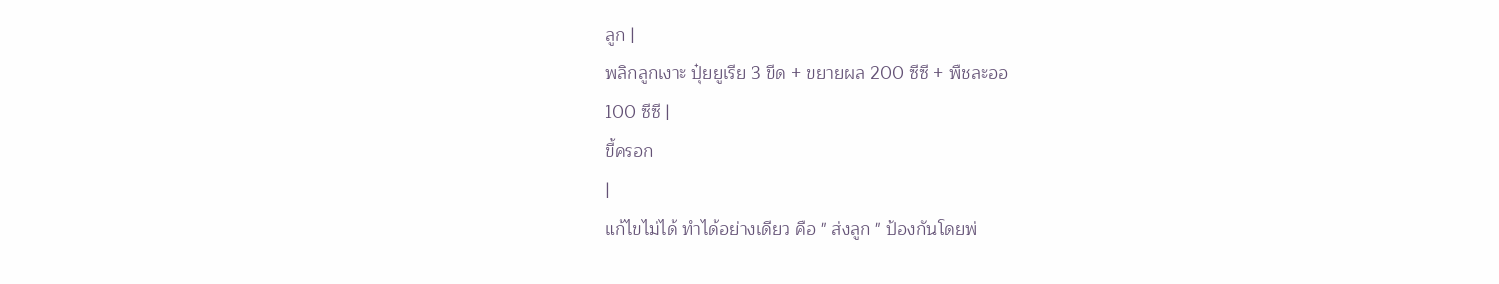ลูก |
พลิกลูกเงาะ ปุ๋ยยูเรีย 3 ขีด + ขยายผล 200 ซีซี + พืชละออ
100 ซีซี |
ขี้ครอก
|
แก้ไขไม่ได้ ทำได้อย่างเดียว คือ " ส่งลูก " ป้องกันโดยพ่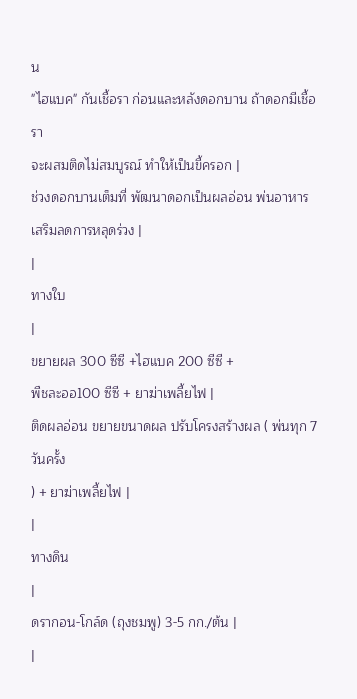น
"ไฮแบค" กันเชื้อรา ก่อนและหลังดอกบาน ถ้าดอกมีเชื้อรา
จะผสมติดไม่สมบูรณ์ ทำให้เป็นขี้ครอก |
ช่วงดอกบานเต็มที่ พัฒนาดอกเป็นผลอ่อน พ่นอาหารเสริมลดการหลุดร่วง |
|
ทางใบ
|
ขยายผล 300 ซีซี +ไฮแบค 200 ซีซี +
พืชละออ100 ซีซี + ยาฆ่าเพลี้ยไฟ |
ติดผลอ่อน ขยายขนาดผล ปรับโครงสร้างผล ( พ่นทุก 7 วันครั้ง
) + ยาฆ่าเพลี้ยไฟ |
|
ทางดิน
|
ดรากอน-โกล์ด (ถุงชมพู) 3-5 กก./ต้น |
|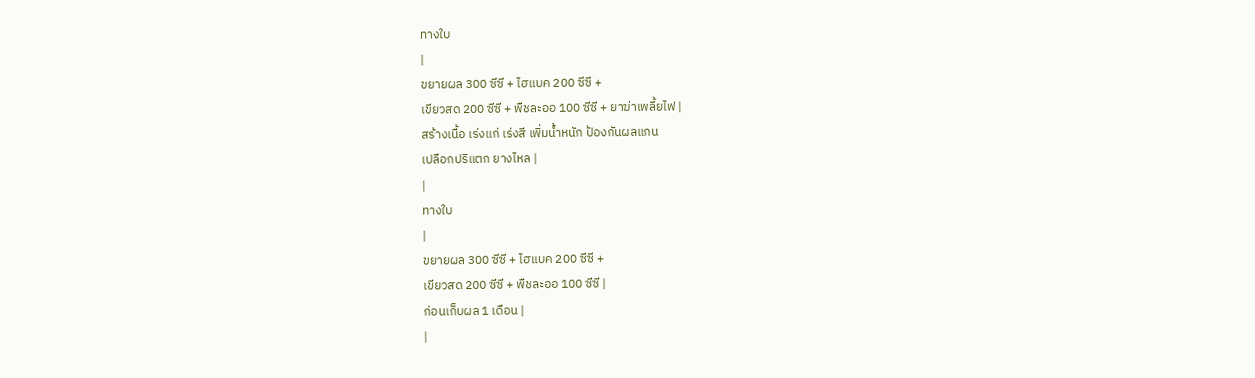ทางใบ
|
ขยายผล 300 ซีซี + ไฮแบค 200 ซีซี +
เขียวสด 200 ซีซี + พืชละออ 100 ซีซี + ยาฆ่าเพลี้ยไฟ |
สร้างเนื้อ เร่งแก่ เร่งสี เพิ่มน้ำหนัก ป้องกันผลแกน
เปลือกปริแตก ยางไหล |
|
ทางใบ
|
ขยายผล 300 ซีซี + ไฮแบค 200 ซีซี +
เขียวสด 200 ซีซี + พืชละออ 100 ซีซี |
ก่อนเก็บผล 1 เดือน |
|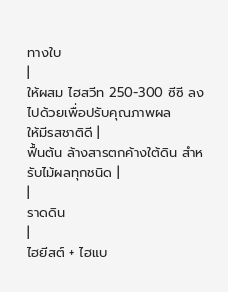ทางใบ
|
ให้ผสม ไฮสวีท 250-300 ซีซี ลงไปด้วยเพื่อปรับคุณภาพผล
ให้มีรสชาติดี |
ฟื้นต้น ล้างสารตกค้างใต้ดิน สำหรับไม้ผลทุกชนิด |
|
ราดดิน
|
ไฮยีสต์ + ไฮแบ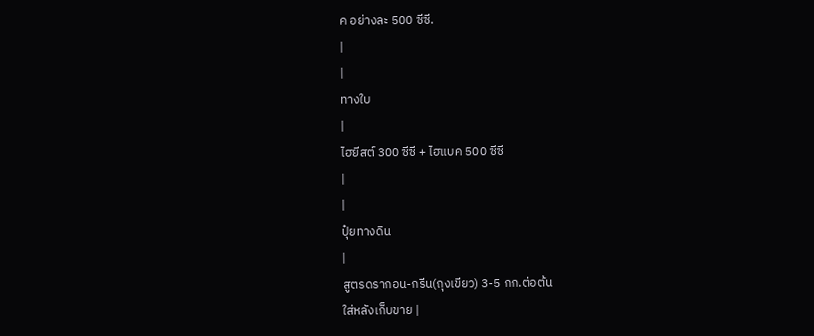ค อย่างละ 500 ซีซี.
|
|
ทางใบ
|
ไฮยีสต์ 300 ซีซี + ไฮแบค 500 ซีซี
|
|
ปุ๋ยทางดิน
|
สูตรดรากอน-กรีน(ถุงเขียว) 3-5 กก.ต่อต้น
ใส่หลังเก็บขาย |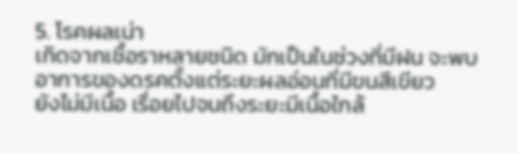5. โรคผลเน่า
เกิดจากเชื้อราหลายชนิด มักเป็นในช่วงที่มีฝน จะพบอาการของดรคตั้งแต่ระยะผลอ่อนที่มีขนสีเขียว
ยังไม่มีเนื้อ เรื่อยไปจนถึงระยะมีเนื้อใกล้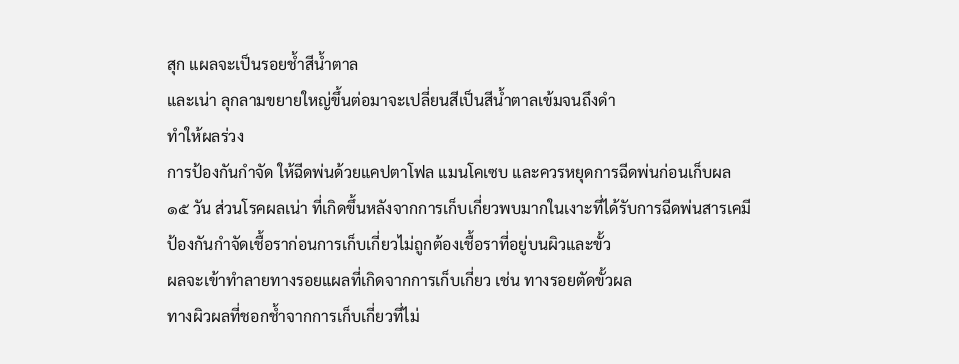สุก แผลจะเป็นรอยช้ำสีน้ำตาล
และเน่า ลุกลามขยายใหญ่ขึ้นต่อมาจะเปลี่ยนสีเป็นสีน้ำตาลเข้มจนถึงดำ
ทำให้ผลร่วง
การป้องกันกำจัด ให้ฉีดพ่นด้วยแคปตาโฟล แมนโคเซบ และควรหยุดการฉีดพ่นก่อนเก็บผล
๑๕ วัน ส่วนโรคผลเน่า ที่เกิดขึ้นหลังจากการเก็บเกี่ยวพบมากในเงาะที่ได้รับการฉีดพ่นสารเคมี
ป้องกันกำจัดเชื้อราก่อนการเก็บเกี่ยวไม่ถูกต้องเชื้อราที่อยู่บนผิวและขั้ว
ผลจะเข้าทำลายทางรอยแผลที่เกิดจากการเก็บเกี่ยว เช่น ทางรอยตัดขั้วผล
ทางผิวผลที่ชอกช้ำจากการเก็บเกี่ยวที่ไม่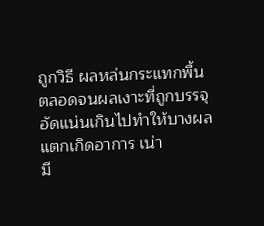ถูกวิธี ผลหล่นกระแทกพื้น
ตลอดจนผลเงาะที่ถูกบรรจุอัดแน่นเกินไปทำให้บางผลแตกเกิดอาการ เน่า
มี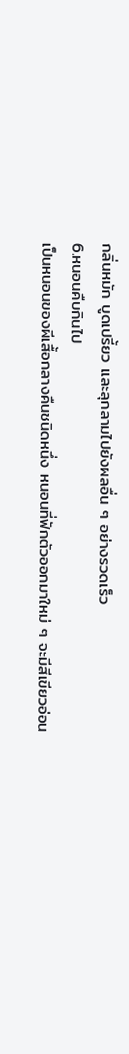กลิ่นหมัก บูดเปรี้ยว และลุกลามไปยังผลอื่น ๆ อย่างรวดเร็ว
6.หนอนคืบกินไป
เป็นหนอนของผีเสื้อกลางคืนชนิดหนึ่ง หนอนที่ฟักตัวออกมาใหม่ ๆ จะมีสีเขียวอ่อน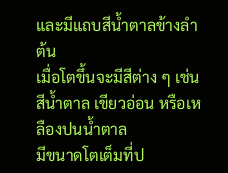และมีแถบสีน้ำตาลข้างลำต้น
เมื่อโตขึ้นจะมีสีต่าง ๆ เช่น สีน้ำตาล เขียวอ่อน หรือเหลืองปนน้ำตาล
มีขนาดโตเต็มที่ป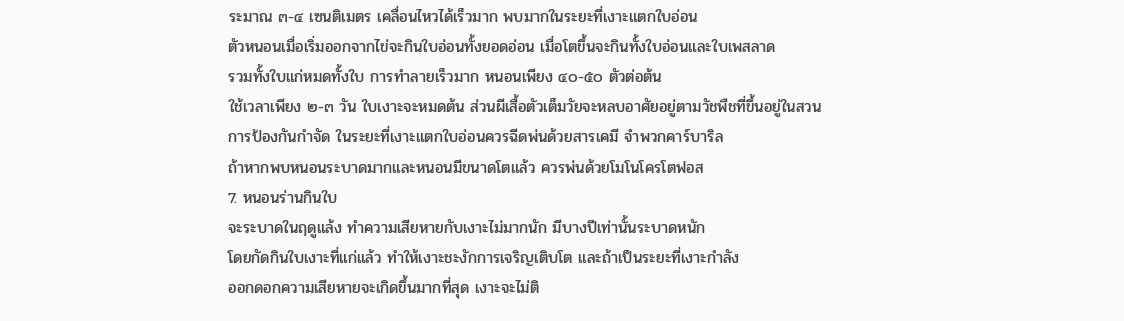ระมาณ ๓-๔ เซนติเมตร เคลื่อนไหวได้เร็วมาก พบมากในระยะที่เงาะแตกใบอ่อน
ตัวหนอนเมื่อเริ่มออกจากไข่จะกินใบอ่อนทั้งยอดอ่อน เมื่อโตขึ้นจะกินทั้งใบอ่อนและใบเพสลาด
รวมทั้งใบแก่หมดทั้งใบ การทำลายเร็วมาก หนอนเพียง ๔๐-๕๐ ตัวต่อต้น
ใช้เวลาเพียง ๒-๓ วัน ใบเงาะจะหมดต้น ส่วนผีเสื้อตัวเต็มวัยจะหลบอาศัยอยู่ตามวัชพืชที่ขึ้นอยู่ในสวน
การป้องกันกำจัด ในระยะที่เงาะแตกใบอ่อนควรฉีดพ่นด้วยสารเคมี จำพวกคาร์บาริล
ถ้าหากพบหนอนระบาดมากและหนอนมีขนาดโตแล้ว ควรพ่นด้วยโมโนโครโตฟอส
7. หนอนร่านกินใบ
จะระบาดในฤดูแล้ง ทำความเสียหายกับเงาะไม่มากนัก มีบางปีเท่านั้นระบาดหนัก
โดยกัดกินใบเงาะที่แก่แล้ว ทำให้เงาะชะงักการเจริญเติบโต และถ้าเป็นระยะที่เงาะกำลัง
ออกดอกความเสียหายจะเกิดขึ้นมากที่สุด เงาะจะไม่ติ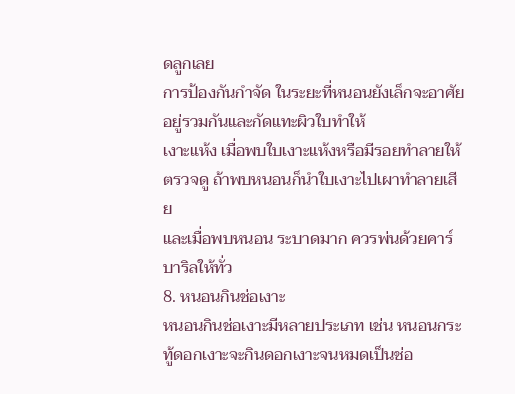ดลูกเลย
การป้องกันกำจัด ในระยะที่หนอนยังเล็กจะอาศัยอยู่รวมกันและกัดแทะผิวใบทำให้
เงาะแห้ง เมื่อพบใบเงาะแห้งหรือมีรอยทำลายให้ตรวจดู ถ้าพบหนอนก็นำใบเงาะไปเผาทำลายเสีย
และเมื่อพบหนอน ระบาดมาก ควรพ่นด้วยคาร์บาริลให้ทั่ว
8. หนอนกินช่อเงาะ
หนอนกินช่อเงาะมีหลายประเภท เช่น หนอนกระทู้ดอกเงาะจะกินดอกเงาะจนหมดเป็นช่อ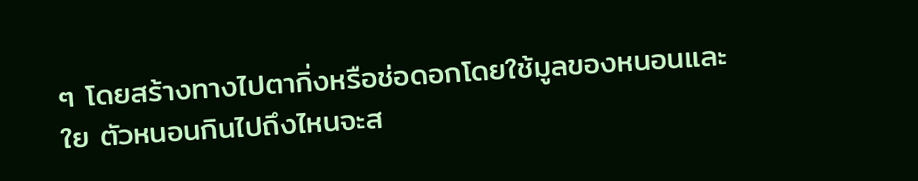ๆ โดยสร้างทางไปตากิ่งหรือช่อดอกโดยใช้มูลของหนอนและใย ตัวหนอนกินไปถึงไหนจะส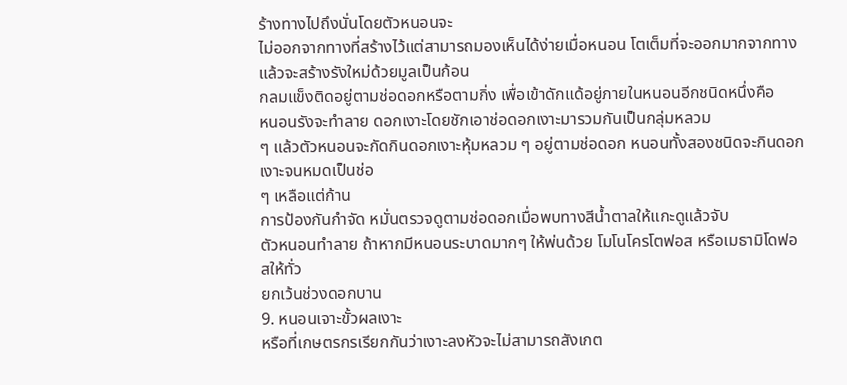ร้างทางไปถึงนั่นโดยตัวหนอนจะ
ไม่ออกจากทางที่สร้างไว้แต่สามารถมองเห็นได้ง่ายเมื่อหนอน โตเต็มที่จะออกมากจากทางแล้วจะสร้างรังใหม่ด้วยมูลเป็นก้อน
กลมแข็งติดอยู่ตามช่อดอกหรือตามกิ่ง เพื่อเข้าดักแด้อยู่ภายในหนอนอีกชนิดหนึ่งคือ
หนอนรังจะทำลาย ดอกเงาะโดยชักเอาช่อดอกเงาะมารวมกันเป็นกลุ่มหลวม
ๆ แล้วตัวหนอนจะกัดกินดอกเงาะหุ้มหลวม ๆ อยู่ตามช่อดอก หนอนทั้งสองชนิดจะกินดอกเงาะจนหมดเป็นช่อ
ๆ เหลือแต่ก้าน
การป้องกันกำจัด หมั่นตรวจดูตามช่อดอกเมื่อพบทางสีน้ำตาลให้แกะดูแล้วจับ
ตัวหนอนทำลาย ถ้าหากมีหนอนระบาดมากๆ ให้พ่นด้วย โมโนโครโตฟอส หรือเมธามิโดฟอสให้ทั่ว
ยกเว้นช่วงดอกบาน
9. หนอนเจาะขั้วผลเงาะ
หรือที่เกษตรกรเรียกกันว่าเงาะลงหัวจะไม่สามารถสังเกต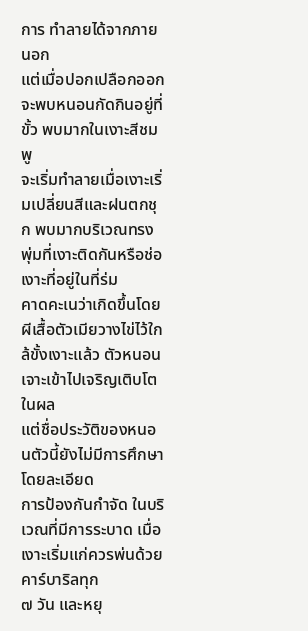การ ทำลายได้จากภายนอก
แต่เมื่อปอกเปลือกออกจะพบหนอนกัดกินอยู่ที่ขั้ว พบมากในเงาะสีชมพู
จะเริ่มทำลายเมื่อเงาะเริ่มเปลี่ยนสีและฝนตกชุก พบมากบริเวณทรงพุ่มที่เงาะติดกันหรือช่อเงาะที่อยู่ในที่ร่ม
คาดคะเนว่าเกิดขึ้นโดยผีเสื้อตัวเมียวางไข่ไว้ใกล้ขั้งเงาะแล้ว ตัวหนอนเจาะเข้าไปเจริญเติบโตในผล
แต่ชื่อประวัติของหนอนตัวนี้ยังไม่มีการศึกษาโดยละเอียด
การป้องกันกำจัด ในบริเวณที่มีการระบาด เมื่อเงาะเริ่มแก่ควรพ่นด้วยคาร์บาริลทุก
๗ วัน และหยุ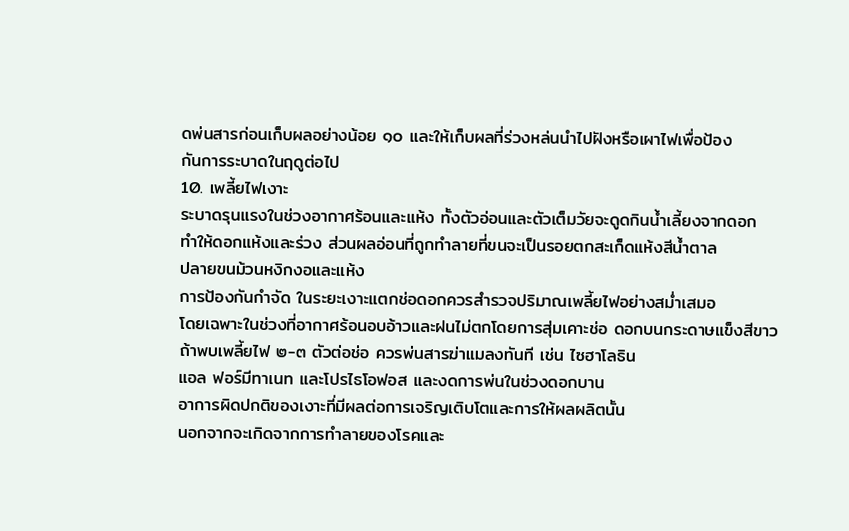ดพ่นสารก่อนเก็บผลอย่างน้อย ๑๐ และให้เก็บผลที่ร่วงหล่นนำไปฝังหรือเผาไฟเพื่อป้อง
กันการระบาดในฤดูต่อไป
10. เพลี้ยไฟเงาะ
ระบาดรุนแรงในช่วงอากาศร้อนและแห้ง ทั้งตัวอ่อนและตัวเต็มวัยจะดูดกินน้ำเลี้ยงจากดอก
ทำให้ดอกแห้งและร่วง ส่วนผลอ่อนที่ถูกทำลายที่ขนจะเป็นรอยตกสะเก็ดแห้งสีน้ำตาล
ปลายขนม้วนหงิกงอและแห้ง
การป้องกันกำจัด ในระยะเงาะแตกช่อดอกควรสำรวจปริมาณเพลี้ยไฟอย่างสม่ำเสมอ
โดยเฉพาะในช่วงที่อากาศร้อนอบอ้าวและฝนไม่ตกโดยการสุ่มเคาะช่อ ดอกบนกระดาษแข็งสีขาว
ถ้าพบเพลี้ยไฟ ๒-๓ ตัวต่อช่อ ควรพ่นสารฆ่าแมลงทันที เช่น ไซฮาโลธิน
แอล ฟอร์มีทาเนท และโปรไธโอฟอส และงดการพ่นในช่วงดอกบาน
อาการผิดปกติของเงาะที่มีผลต่อการเจริญเติบโตและการให้ผลผลิตนั้น
นอกจากจะเกิดจากการทำลายของโรคและ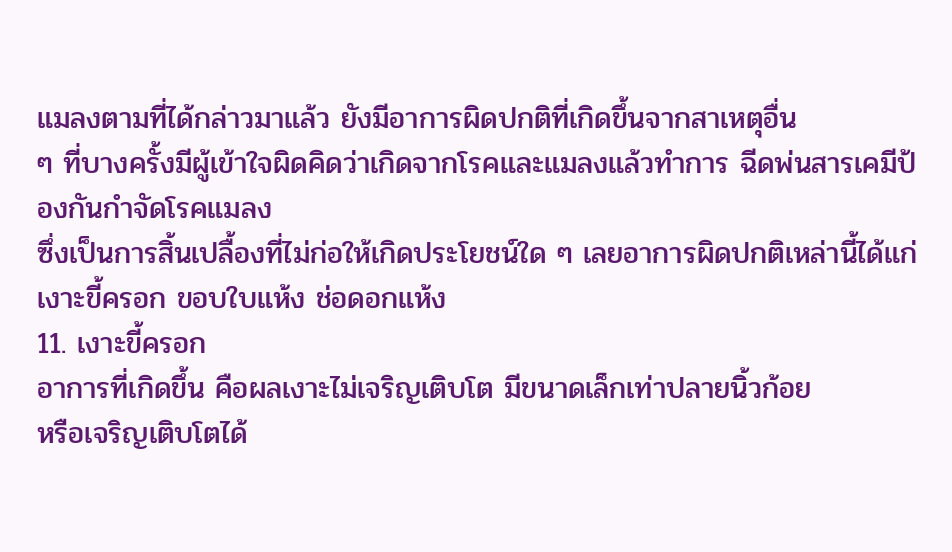แมลงตามที่ได้กล่าวมาแล้ว ยังมีอาการผิดปกติที่เกิดขึ้นจากสาเหตุอื่น
ๆ ที่บางครั้งมีผู้เข้าใจผิดคิดว่าเกิดจากโรคและแมลงแล้วทำการ ฉีดพ่นสารเคมีป้องกันกำจัดโรคแมลง
ซึ่งเป็นการสิ้นเปลื้องที่ไม่ก่อให้เกิดประโยชน์ใด ๆ เลยอาการผิดปกติเหล่านี้ได้แก่
เงาะขี้ครอก ขอบใบแห้ง ช่อดอกแห้ง
11. เงาะขี้ครอก
อาการที่เกิดขึ้น คือผลเงาะไม่เจริญเติบโต มีขนาดเล็กเท่าปลายนิ้วก้อย
หรือเจริญเติบโตได้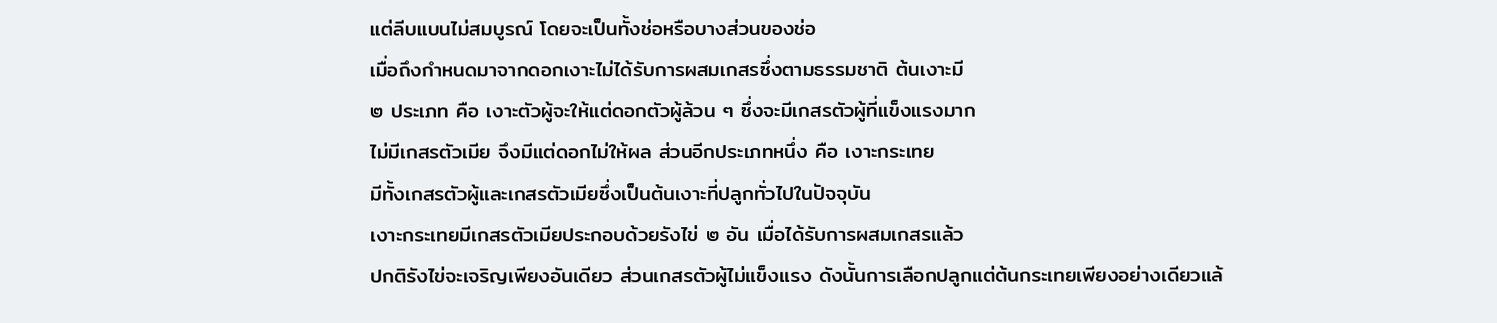แต่ลีบแบนไม่สมบูรณ์ โดยจะเป็นทั้งช่อหรือบางส่วนของช่อ
เมื่อถึงกำหนดมาจากดอกเงาะไม่ได้รับการผสมเกสรซึ่งตามธรรมชาติ ต้นเงาะมี
๒ ประเภท คือ เงาะตัวผู้จะให้แต่ดอกตัวผู้ล้วน ๆ ซึ่งจะมีเกสรตัวผู้ที่แข็งแรงมาก
ไม่มีเกสรตัวเมีย จึงมีแต่ดอกไม่ให้ผล ส่วนอีกประเภทหนึ่ง คือ เงาะกระเทย
มีทั้งเกสรตัวผู้และเกสรตัวเมียซึ่งเป็นต้นเงาะที่ปลูกทั่วไปในปัจจุบัน
เงาะกระเทยมีเกสรตัวเมียประกอบด้วยรังไข่ ๒ อัน เมื่อได้รับการผสมเกสรแล้ว
ปกติรังไข่จะเจริญเพียงอันเดียว ส่วนเกสรตัวผู้ไม่แข็งแรง ดังนั้นการเลือกปลูกแต่ต้นกระเทยเพียงอย่างเดียวแล้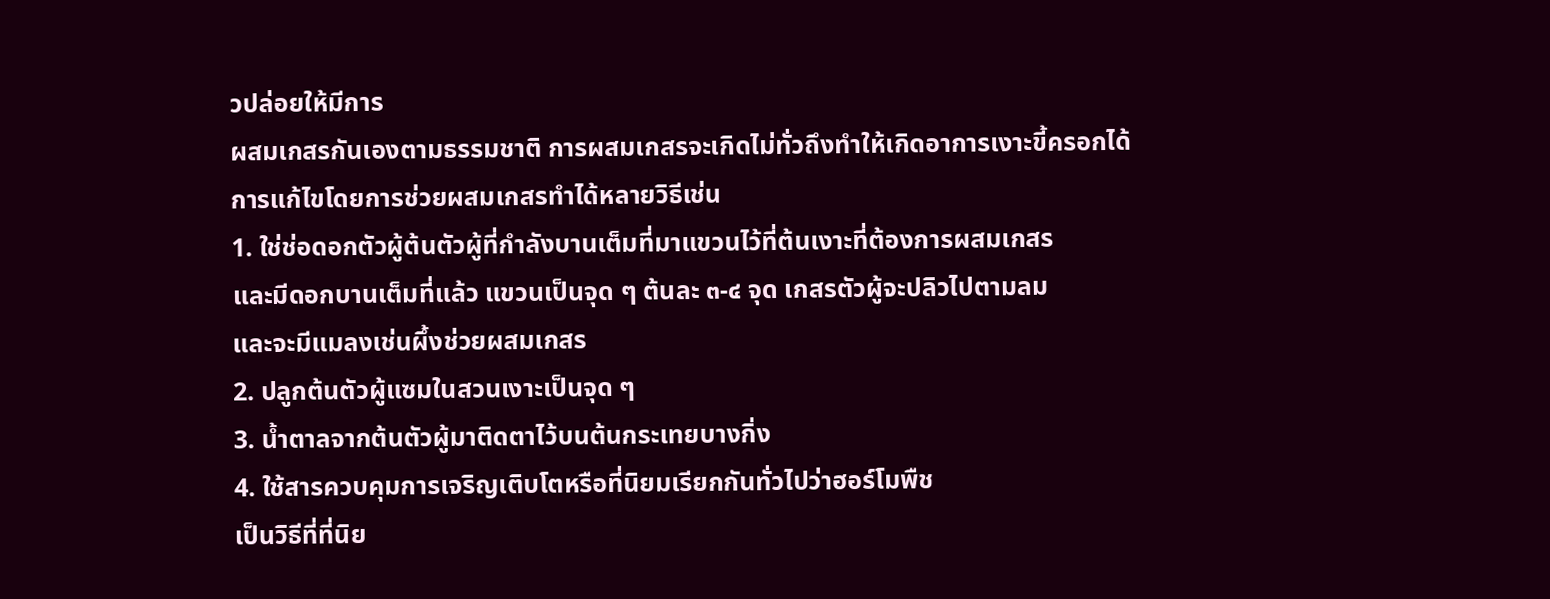วปล่อยให้มีการ
ผสมเกสรกันเองตามธรรมชาติ การผสมเกสรจะเกิดไม่ทั่วถึงทำให้เกิดอาการเงาะขี้ครอกได้
การแก้ไขโดยการช่วยผสมเกสรทำได้หลายวิธีเช่น
1. ใช่ช่อดอกตัวผู้ต้นตัวผู้ที่กำลังบานเต็มที่มาแขวนไว้ที่ต้นเงาะที่ต้องการผสมเกสร
และมีดอกบานเต็มที่แล้ว แขวนเป็นจุด ๆ ต้นละ ๓-๔ จุด เกสรตัวผู้จะปลิวไปตามลม
และจะมีแมลงเช่นผึ้งช่วยผสมเกสร
2. ปลูกต้นตัวผู้แซมในสวนเงาะเป็นจุด ๆ
3. น้ำตาลจากต้นตัวผู้มาติดตาไว้บนต้นกระเทยบางกิ่ง
4. ใช้สารควบคุมการเจริญเติบโตหรือที่นิยมเรียกกันทั่วไปว่าฮอร์โมพืช
เป็นวิธีที่ที่นิย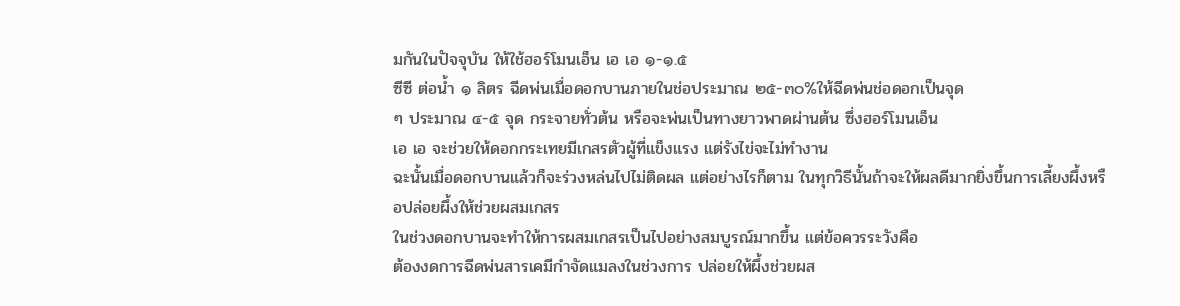มกันในปัจจุบัน ให้ใช้ฮอร์โมนเอ็น เอ เอ ๑-๑.๕
ซีซี ต่อน้ำ ๑ ลิตร ฉีดพ่นเมื่อดอกบานภายในช่อประมาณ ๒๕-๓๐%ให้ฉีดพ่นช่อดอกเป็นจุด
ๆ ประมาณ ๔-๕ จุด กระจายทั่วต้น หรือจะพ่นเป็นทางยาวพาดผ่านต้น ซึ่งฮอร์โมนเอ็น
เอ เอ จะช่วยให้ดอกกระเทยมีเกสรตัวผู้ที่แข็งแรง แต่รังไข่จะไม่ทำงาน
ฉะนั้นเมื่อดอกบานแล้วก็จะร่วงหล่นไปไม่ติดผล แต่อย่างไรก็ตาม ในทุกวิธีนั้นถ้าจะให้ผลดีมากยิ่งขึ้นการเลี้ยงผึ้งหรือปล่อยผึ้งให้ช่วยผสมเกสร
ในช่วงดอกบานจะทำให้การผสมเกสรเป็นไปอย่างสมบูรณ์มากขึ้น แต่ข้อควรระวังคือ
ต้องงดการฉีดพ่นสารเคมีกำจัดแมลงในช่วงการ ปล่อยให้ผึ้งช่วยผส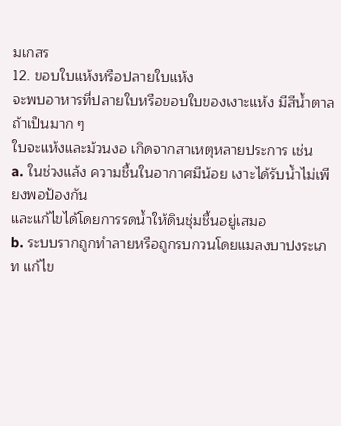มเกสร
12. ขอบใบแห้งหรือปลายใบแห้ง
จะพบอาหารที่ปลายใบหรือขอบใบของเงาะแห้ง มีสีน้ำตาลถ้าเป็นมาก ๆ
ใบจะแห้งและม้วนงอ เกิดจากสาเหตุหลายประการ เช่น
a. ในช่วงแล้ง ความชื้นในอากาศมีน้อย เงาะได้รับน้ำไม่เพียงพอป้องกัน
และแก้ไขได้โดยการรดน้ำให้ดินชุ่มชื้นอยู่เสมอ
b. ระบบรากถูกทำลายหรือถูกรบกวนโดยแมลงบาปงระเภท แก้ไข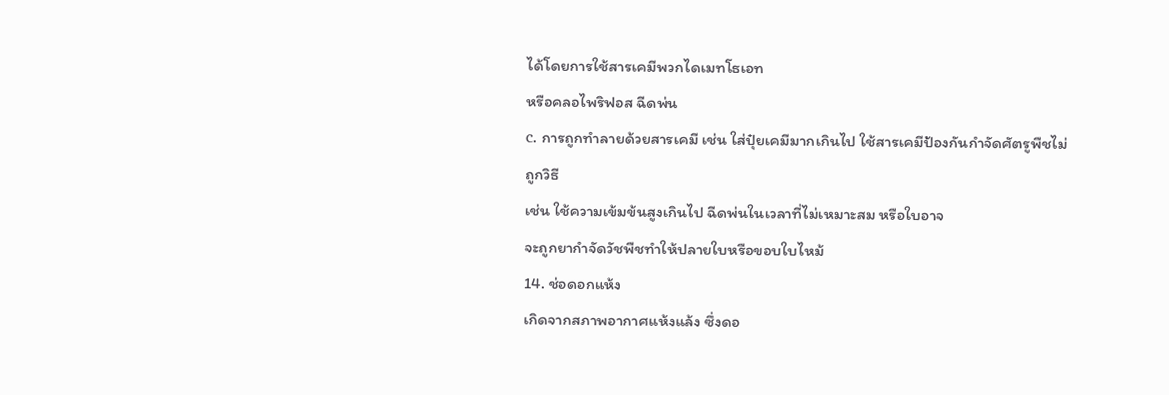ได้โดยการใช้สารเคมีพวกไดเมทโธเอท
หรือคลอไพริฟอส ฉีดพ่น
c. การถูกทำลายด้วยสารเคมี เช่น ใส่ปุ๋ยเคมีมากเกินไป ใช้สารเคมีป้องกันกำจัดศัตรูพืชไม่ถูกวิธี
เช่น ใช้ความเข้มข้นสูงเกินไป ฉีดพ่นในเวลาที่ไม่เหมาะสม หรือใบอาจ
จะถูกยากำจัดวัชพืชทำให้ปลายใบหรือขอบใบไหม้
14. ช่อดอกแห้ง
เกิดจากสภาพอากาศแห้งแล้ง ซึ่งดอ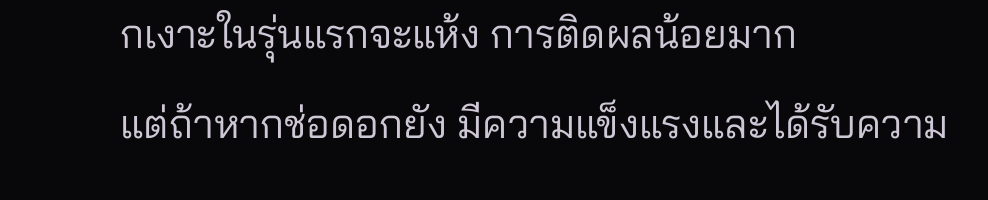กเงาะในรุ่นแรกจะแห้ง การติดผลน้อยมาก
แต่ถ้าหากช่อดอกยัง มีความแข็งแรงและได้รับความ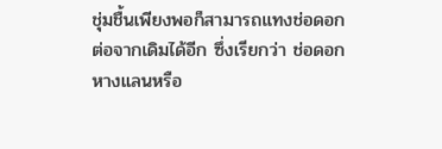ชุ่มชื้นเพียงพอก็สามารถแทงช่อดอก
ต่อจากเดิมได้อีก ซึ่งเรียกว่า ช่อดอกหางแลนหรือ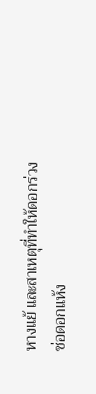หางแย้ และสาเหตุที่ทำให้ดอกร่วง
ช่อดอกแห้ง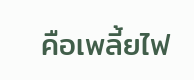คือเพลี้ยไฟ